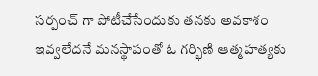సర్పంచ్ గా పోటీచేసేందుకు తనకు అవకాశం ఇవ్వలేదనే మనస్థాపంతో ఓ గర్భిణి ఆత్మహత్యకు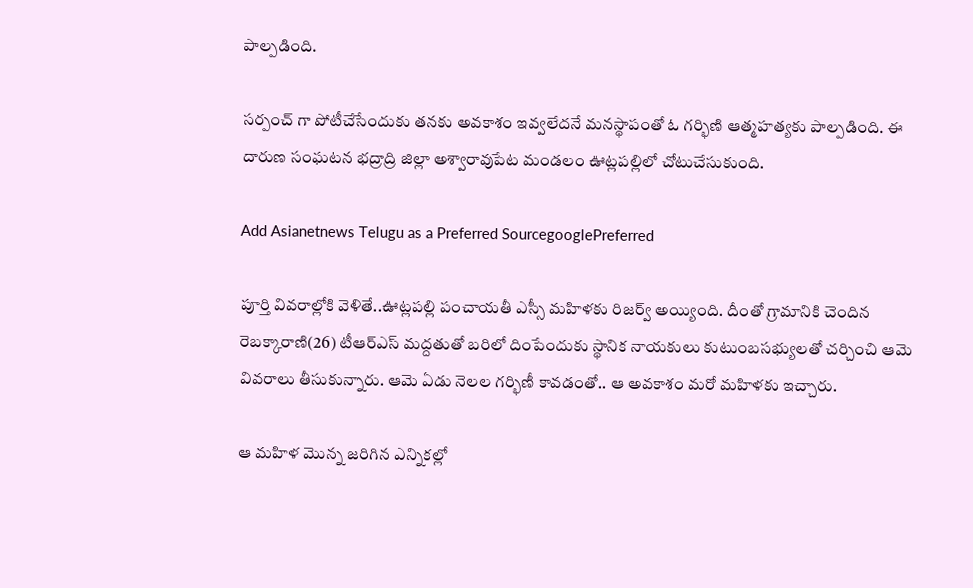పాల్పడింది.

సర్పంచ్ గా పోటీచేసేందుకు తనకు అవకాశం ఇవ్వలేదనే మనస్థాపంతో ఓ గర్భిణి ఆత్మహత్యకు పాల్పడింది. ఈ దారుణ సంఘటన భద్రాద్రి జిల్లా అశ్వారావుపేట మండలం ఊట్లపల్లిలో చోటుచేసుకుంది.

Add Asianetnews Telugu as a Preferred SourcegooglePreferred

పూర్తి వివరాల్లోకి వెళితే..ఊట్లపల్లి పంచాయతీ ఎస్సీ మహిళకు రిజర్వ్ అయ్యింది. దీంతో గ్రామానికి చెందిన రెబక్కారాణి(26) టీఆర్ఎస్ మద్దతుతో బరిలో దింపేందుకు స్థానిక నాయకులు కుటుంబసభ్యులతో చర్చించి ఆమె వివరాలు తీసుకున్నారు. ఆమె ఏడు నెలల గర్భిణీ కావడంతో.. ఆ అవకాశం మరో మహిళకు ఇచ్చారు.

ఆ మహిళ మొన్న జరిగిన ఎన్నికల్లో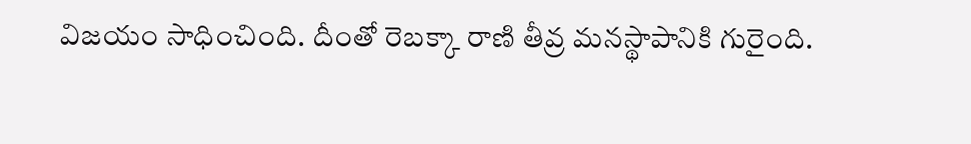విజయం సాధించింది. దీంతో రెబక్కా రాణి తీవ్ర మనస్థాపానికి గురైంది.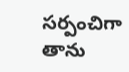సర్పంచిగా తాను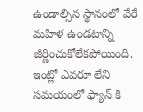ఉండాల్సిన స్థానంలో వేరే మహిళ ఉండటాన్ని జీర్ణించుకోలేకపోయింది. ఇంట్లో ఎవరూ లేని సమయంలో ఫ్యాన్ కి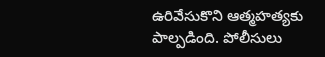ఉరివేసుకొని ఆత్మహత్యకు పాల్పడింది. పోలీసులు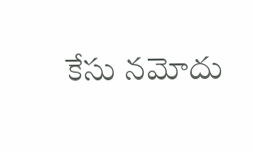కేసు నమోదు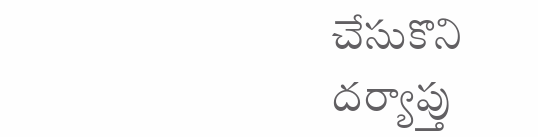చేసుకొని దర్యాప్తు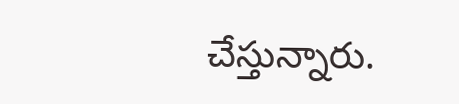చేస్తున్నారు.